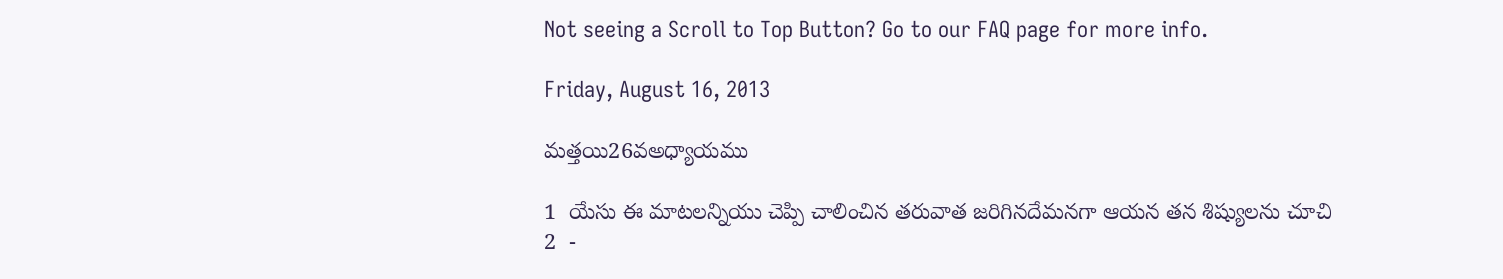Not seeing a Scroll to Top Button? Go to our FAQ page for more info.

Friday, August 16, 2013

మత్తయి26వఅధ్యాయము

1  యేసు ఈ మాటలన్నియు చెప్పి చాలించిన తరువాత జరిగినదేమనగా ఆయన తన శిష్యులను చూచి
2  -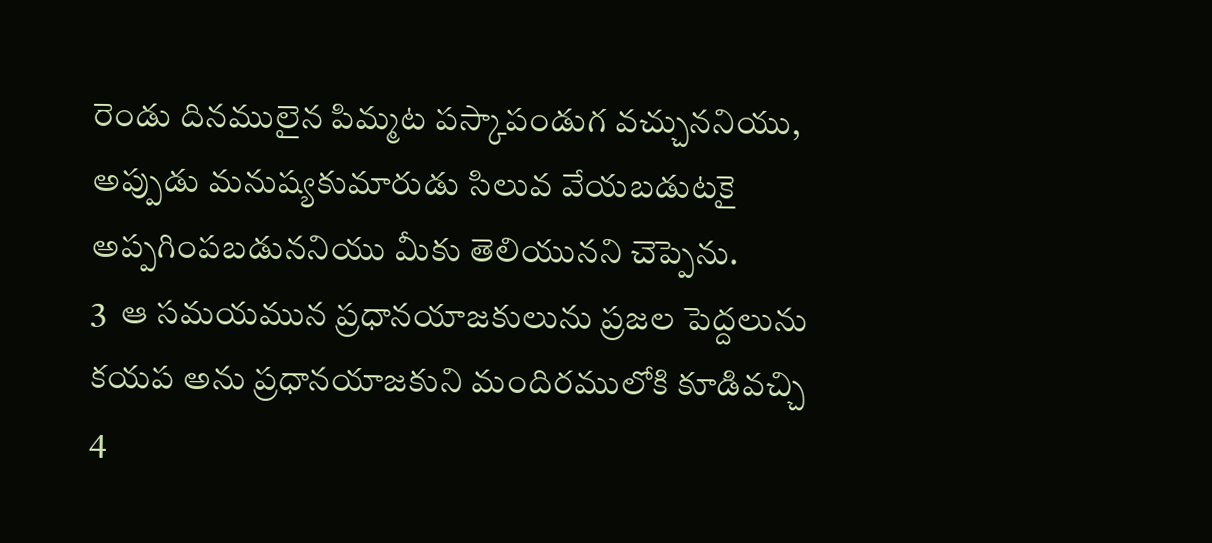రెండు దినములైన పిమ్మట పస్కాపండుగ వచ్చుననియు, అప్పుడు మనుష్యకుమారుడు సిలువ వేయబడుటకై అప్పగింపబడుననియు మీకు తెలియునని చెప్పెను.
3  ఆ సమయమున ప్రధానయాజకులును ప్రజల పెద్దలును కయప అను ప్రధానయాజకుని మందిరములోకి కూడివచ్చి
4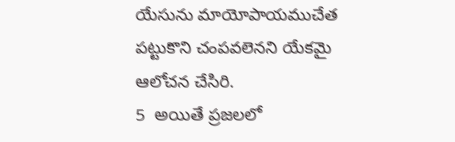యేసును మాయోపాయముచేత పట్టుకొని చంపవలెనని యేకమై ఆలోచన చేసిరి.
5  అయితే ప్రజలలో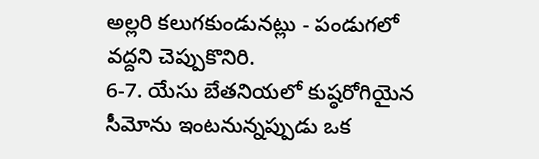అల్లరి కలుగకుండునట్లు - పండుగలో వద్దని చెప్పుకొనిరి.
6-7. యేసు బేతనియలో కుష్ఠరోగియైన సీమోను ఇంటనున్నప్పుడు ఒక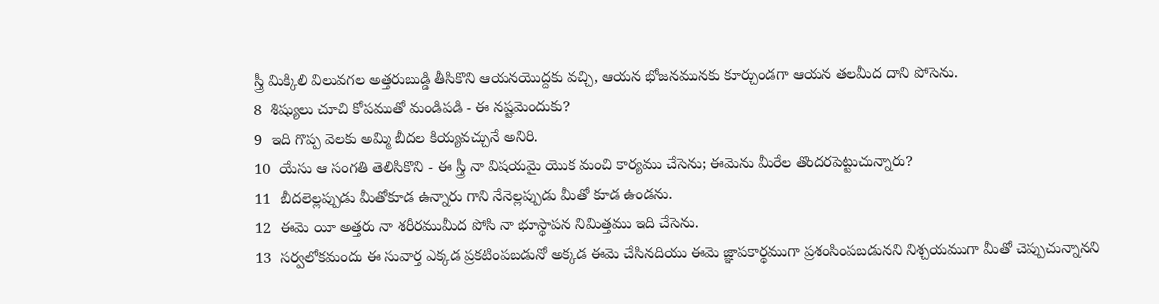స్త్రీ మిక్కిలి విలువగల అత్తరుబుడ్డి తీసికొని ఆయనయొద్దకు వచ్చి, ఆయన భోజనమునకు కూర్చుండగా ఆయన తలమీద దాని పోసెను.
8  శిష్యులు చూచి కోపముతో మండిపడి - ఈ నష్టమెందుకు?
9  ఇది గొప్ప వెలకు అమ్మి బీదల కియ్యవచ్చునే అనిరి.
10  యేసు ఆ సంగతి తెలిసికొని - ఈ స్త్రీ నా విషయమై యొక మంచి కార్యము చేసెను; ఈమెను మీరేల తొందరపెట్టుచున్నారు?
11  బీదలెల్లప్పుడు మీతోకూడ ఉన్నారు గాని నేనెల్లప్పుడు మీతో కూడ ఉండను.
12  ఈమె యీ అత్తరు నా శరీరముమీద పోసి నా భూస్థాపన నిమిత్తము ఇది చేసెను.
13  సర్వలోకమందు ఈ సువార్త ఎక్కడ ప్రకటింపబడునో అక్కడ ఈమె చేసినదియు ఈమె జ్ఞాపకార్థముగా ప్రశంసింపబడునని నిశ్చయముగా మీతో చెప్పుచున్నానని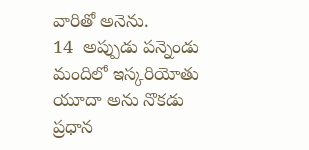వారితో అనెను.
14  అప్పుడు పన్నెండు మందిలో ఇస్కరియోతు యూదా అను నొకడు ప్రధాన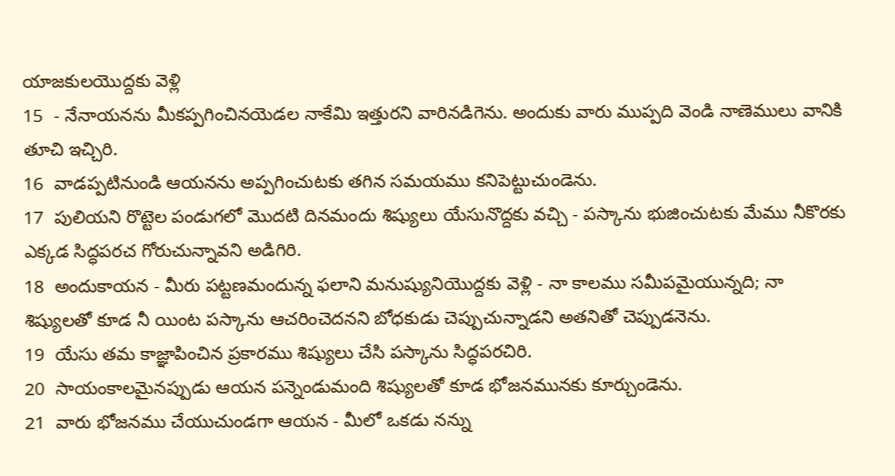యాజకులయొద్దకు వెళ్లి
15  - నేనాయనను మీకప్పగించినయెడల నాకేమి ఇత్తురని వారినడిగెను. అందుకు వారు ముప్పది వెండి నాణెములు వానికి తూచి ఇచ్చిరి.
16  వాడప్పటినుండి ఆయనను అప్పగించుటకు తగిన సమయము కనిపెట్టుచుండెను.
17  పులియని రొట్టెల పండుగలో మొదటి దినమందు శిష్యులు యేసునొద్దకు వచ్చి - పస్కాను భుజించుటకు మేము నీకొరకు ఎక్కడ సిద్ధపరచ గోరుచున్నావని అడిగిరి.
18  అందుకాయన - మీరు పట్టణమందున్న ఫలాని మనుష్యునియొద్దకు వెళ్లి - నా కాలము సమీపమైయున్నది; నా శిష్యులతో కూడ నీ యింట పస్కాను ఆచరించెదనని బోధకుడు చెప్పుచున్నాడని అతనితో చెప్పుడనెను.
19  యేసు తమ కాజ్ఞాపించిన ప్రకారము శిష్యులు చేసి పస్కాను సిద్ధపరచిరి.
20  సాయంకాలమైనప్పుడు ఆయన పన్నెండుమంది శిష్యులతో కూడ భోజనమునకు కూర్చుండెను.
21  వారు భోజనము చేయుచుండగా ఆయన - మీలో ఒకడు నన్ను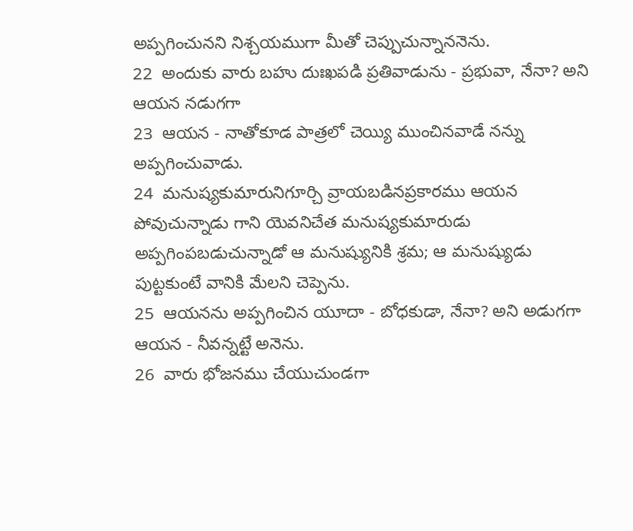అప్పగించునని నిశ్చయముగా మీతో చెప్పుచున్నాననెను.
22  అందుకు వారు బహు దుఃఖపడి ప్రతివాడును - ప్రభువా, నేనా? అని ఆయన నడుగగా
23  ఆయన - నాతోకూడ పాత్రలో చెయ్యి ముంచినవాడే నన్ను అప్పగించువాడు.
24  మనుష్యకుమారునిగూర్చి వ్రాయబడినప్రకారము ఆయన పోవుచున్నాడు గాని యెవనిచేత మనుష్యకుమారుడు అప్పగింపబడుచున్నాడో ఆ మనుష్యునికి శ్రమ; ఆ మనుష్యుడు పుట్టకుంటే వానికి మేలని చెప్పెను.
25  ఆయనను అప్పగించిన యూదా - బోధకుడా, నేనా? అని అడుగగా ఆయన - నీవన్నట్టే అనెను.
26  వారు భోజనము చేయుచుండగా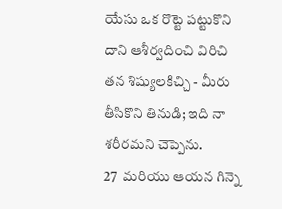యేసు ఒక రొట్టె పట్టుకొని దాని ఆశీర్వదించి విరిచి తన శిష్యులకిచ్చి - మీరు తీసికొని తినుడి; ఇది నా శరీరమని చెప్పెను.
27  మరియు ఆయన గిన్నె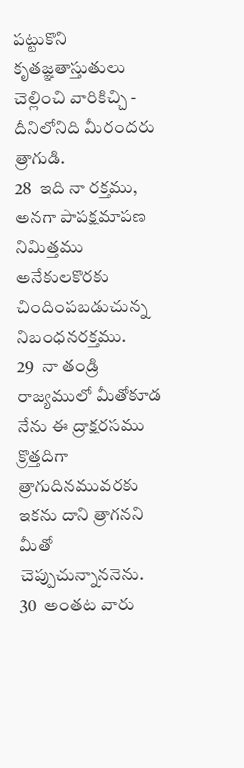పట్టుకొని కృతజ్ఞతాస్తుతులు చెల్లించి వారికిచ్చి - దీనిలోనిది మీరందరు త్రాగుడి.
28  ఇది నా రక్తము, అనగా పాపక్షమాపణ నిమిత్తము అనేకులకొరకు చిందింపబడుచున్న నిబంధనరక్తము.
29  నా తండ్రి రాజ్యములో మీతోకూడ నేను ఈ ద్రాక్షరసము క్రొత్తదిగా త్రాగుదినమువరకు ఇకను దాని త్రాగనని మీతో చెప్పుచున్నాననెను.
30  అంతట వారు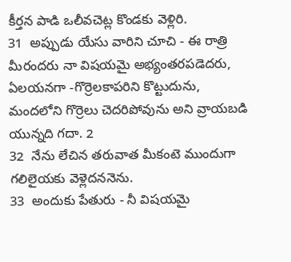కీర్తన పాడి ఒలీవచెట్ల కొండకు వెళ్లిరి.
31  అప్పుడు యేసు వారిని చూచి - ఈ రాత్రి మీరందరు నా విషయమై అభ్యంతరపడెదరు, ఏలయనగా -గొర్రెలకాపరిని కొట్టుదును, మందలోని గొర్రెలు చెదరిపోవును అని వ్రాయబడి యున్నది గదా. 2
32  నేను లేచిన తరువాత మీకంటె ముందుగా గలిలైయకు వెళ్లెదననెను.
33  అందుకు పేతురు - నీ విషయమై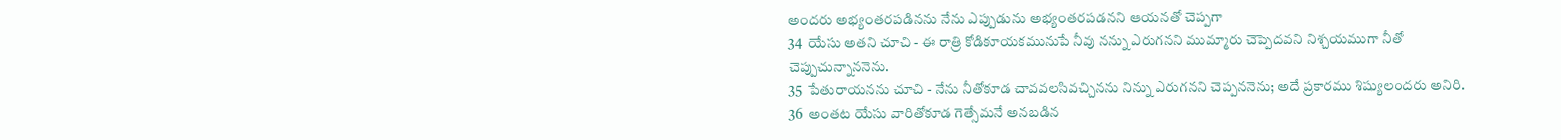అందరు అభ్యంతరపడినను నేను ఎప్పుడును అభ్యంతరపడనని ఆయనతో చెప్పగా
34  యేసు అతని చూచి - ఈ రాత్రి కోడికూయకమునుపే నీవు నన్ను ఎరుగనని ముమ్మారు చెప్పెదవని నిశ్చయముగా నీతో చెప్పుచున్నాననెను.
35  పేతురాయనను చూచి - నేను నీతోకూడ చావవలసివచ్చినను నిన్ను ఎరుగనని చెప్పననెను; అదే ప్రకారము శిష్యులందరు అనిరి.
36  అంతట యేసు వారితోకూడ గెత్సేమనే అనబడిన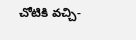చోటికి వచ్చి-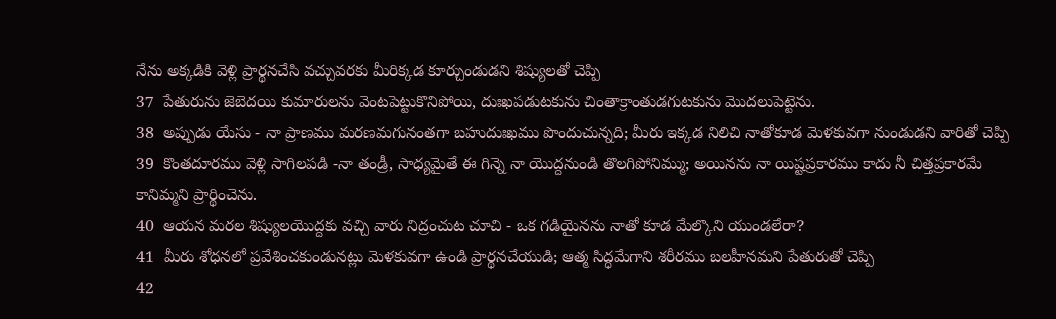నేను అక్కడికి వెళ్లి ప్రార్థనచేసి వచ్చువరకు మీరిక్కడ కూర్చుండుడని శిష్యులతో చెప్పి
37  పేతురును జెబెదయి కుమారులను వెంటపెట్టుకొనిపోయి, దుఃఖపడుటకును చింతాక్రాంతుడగుటకును మొదలుపెట్టెను.
38  అప్పుడు యేసు - నా ప్రాణము మరణమగునంతగా బహుదుఃఖము పొందుచున్నది; మీరు ఇక్కడ నిలిచి నాతోకూడ మెళకువగా నుండుడని వారితో చెప్పి
39  కొంతదూరము వెళ్లి సాగిలపడి -నా తండ్రీ, సాధ్యమైతే ఈ గిన్నె నా యొద్దనుండి తొలగిపోనిమ్ము; అయినను నా యిష్టప్రకారము కాదు నీ చిత్తప్రకారమే కానిమ్మని ప్రార్థించెను.
40  ఆయన మరల శిష్యులయొద్దకు వచ్చి వారు నిద్రంచుట చూచి - ఒక గడియైనను నాతో కూడ మేల్కొని యుండలేరా?
41  మీరు శోధనలో ప్రవేశించకుండునట్లు మెళకువగా ఉండి ప్రార్థనచేయుడి; ఆత్మ సిద్ధమేగాని శరీరము బలహీనమని పేతురుతో చెప్పి
42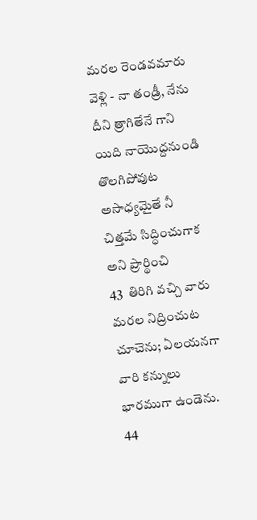మరల రెండవమారు వెళ్లి - నా తండ్రీ, నేను దీని త్రాగితేనే గాని యిది నాయొద్దనుండి తొలగిపోవుట అసాధ్యమైతే నీ చిత్తమే సిద్ధించుగాక అని ప్రార్థించి
43  తిరిగి వచ్చి వారు మరల నిద్రించుట చూచెను; ఏలయనగా వారి కన్నులు భారముగా ఉండెను.
44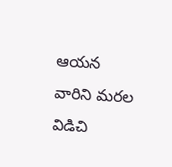ఆయన వారిని మరల విడిచి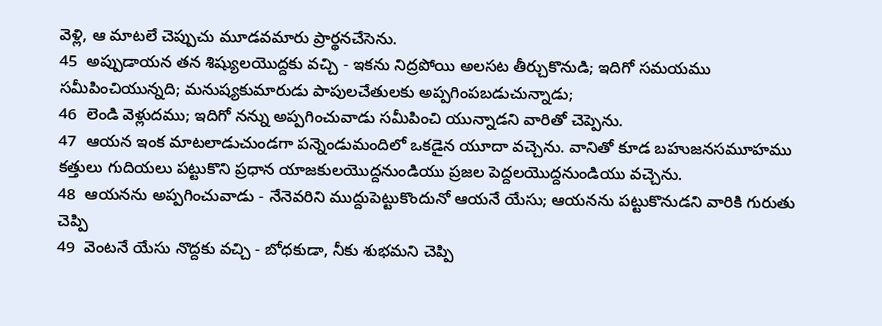వెళ్లి, ఆ మాటలే చెప్పుచు మూడవమారు ప్రార్థనచేసెను.
45  అప్పుడాయన తన శిష్యులయొద్దకు వచ్చి - ఇకను నిద్రపోయి అలసట తీర్చుకొనుడి; ఇదిగో సమయము సమీపించియున్నది; మనుష్యకుమారుడు పాపులచేతులకు అప్పగింపబడుచున్నాడు;
46  లెండి వెళ్లుదము; ఇదిగో నన్ను అప్పగించువాడు సమీపించి యున్నాడని వారితో చెప్పెను.
47  ఆయన ఇంక మాటలాడుచుండగా పన్నెండుమందిలో ఒకడైన యూదా వచ్చెను. వానితో కూడ బహుజనసమూహము కత్తులు గుదియలు పట్టుకొని ప్రధాన యాజకులయొద్దనుండియు ప్రజల పెద్దలయొద్దనుండియు వచ్చెను.
48  ఆయనను అప్పగించువాడు - నేనెవరిని ముద్దుపెట్టుకొందునో ఆయనే యేసు; ఆయనను పట్టుకొనుడని వారికి గురుతు చెప్పి
49  వెంటనే యేసు నొద్దకు వచ్చి - బోధకుడా, నీకు శుభమని చెప్పి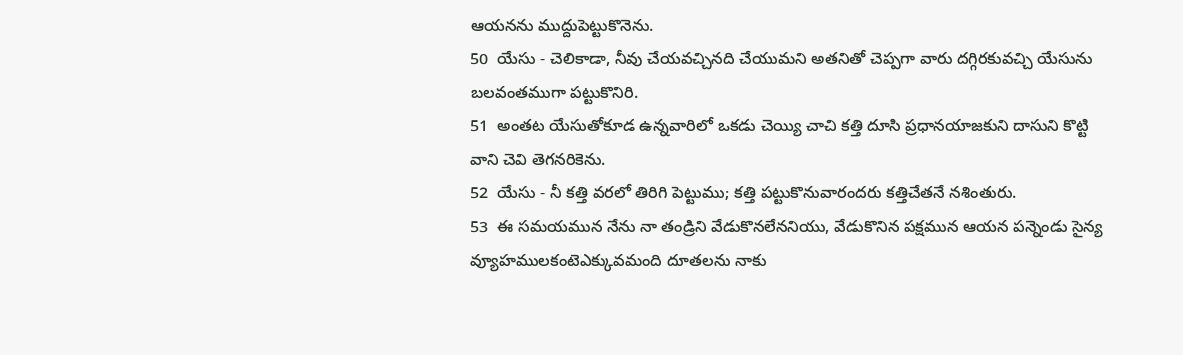ఆయనను ముద్దుపెట్టుకొనెను.
50  యేసు - చెలికాడా, నీవు చేయవచ్చినది చేయుమని అతనితో చెప్పగా వారు దగ్గిరకువచ్చి యేసును బలవంతముగా పట్టుకొనిరి.
51  అంతట యేసుతోకూడ ఉన్నవారిలో ఒకడు చెయ్యి చాచి కత్తి దూసి ప్రధానయాజకుని దాసుని కొట్టి వాని చెవి తెగనరికెను.
52  యేసు - నీ కత్తి వరలో తిరిగి పెట్టుము; కత్తి పట్టుకొనువారందరు కత్తిచేతనే నశింతురు.
53  ఈ సమయమున నేను నా తండ్రిని వేడుకొనలేననియు, వేడుకొనిన పక్షమున ఆయన పన్నెండు సైన్య వ్యూహములకంటెఎక్కువమంది దూతలను నాకు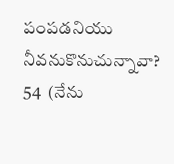పంపడనియు నీవనుకొనుచున్నావా?
54  (నేను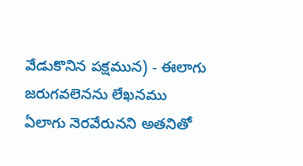వేడుకొనిన పక్షమున) - ఈలాగు జరుగవలెనను లేఖనము ఏలాగు నెరవేరునని అతనితో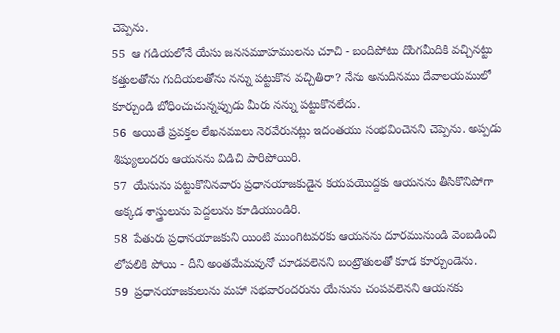చెప్పెను.
55  ఆ గడియలోనే యేసు జనసమూహములను చూచి - బందిపోటు దొంగమీదికి వచ్చినట్టు కత్తులతోను గుదియలతోను నన్ను పట్టుకొన వచ్చితిరా? నేను అనుదినము దేవాలయములో కూర్చుండి బోధించుచున్నప్పుడు మీరు నన్ను పట్టుకొనలేదు.
56  అయితే ప్రవక్తల లేఖనములు నెరవేరునట్లు ఇదంతయు సంభవించెనని చెప్పెను. అప్పడు శిష్యులందరు ఆయనను విడిచి పారిపోయిరి.
57  యేసును పట్టుకొనినవారు ప్రధానయాజకుడైన కయపయొద్దకు ఆయనను తీసికొనిపోగా అక్కడ శాస్త్రులును పెద్దలును కూడియుండిరి.
58  పేతురు ప్రధానయాజకుని యింటి ముంగిటవరకు ఆయనను దూరమునుండి వెంబడించి లోపలికి పోయి - దీని అంతమేమవునో చూడవలెనని బంట్రౌతులతో కూడ కూర్చుండెను.
59  ప్రధానయాజకులును మహా సభవారందరును యేసును చంపవలెనని ఆయనకు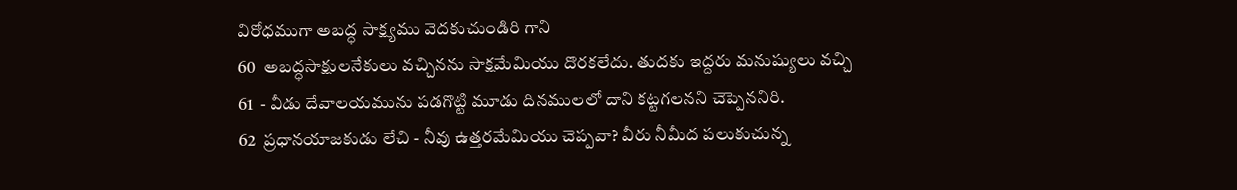విరోధముగా అబద్ధ సాక్ష్యము వెదకుచుండిరి గాని
60  అబద్ధసాక్షులనేకులు వచ్చినను సాక్షమేమియు దొరకలేదు. తుదకు ఇద్దరు మనుష్యులు వచ్చి
61  - వీడు దేవాలయమును పడగొట్టి మూడు దినములలో దాని కట్టగలనని చెప్పెననిరి.
62  ప్రధానయాజకుడు లేచి - నీవు ఉత్తరమేమియు చెప్పవా? వీరు నీమీద పలుకుచున్న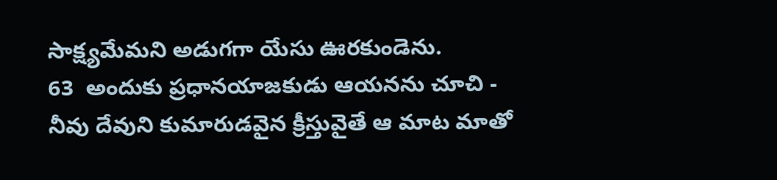సాక్ష్యమేమని అడుగగా యేసు ఊరకుండెను.
63  అందుకు ప్రధానయాజకుడు ఆయనను చూచి - నీవు దేవుని కుమారుడవైన క్రీస్తువైతే ఆ మాట మాతో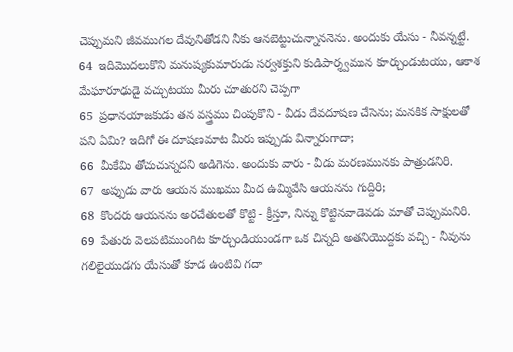చెప్పుమని జీవముగల దేవునితోడని నీకు ఆనబెట్టుచున్నాననెను. అందుకు యేసు - నీవన్నట్టే.
64  ఇదిమొదలుకొని మనుష్యకుమారుడు సర్వశక్తుని కుడిపార్శ్వమున కూర్చుండుటయు, ఆకాశ మేఘారూఢుడై వచ్చుటయు మీరు చూతురని చెప్పగా
65  ప్రధానయాజకుడు తన వస్త్రము చింపుకొని - వీడు దేవదూషణ చేసెను; మనకిక సాక్షులతో పని ఏమి? ఇదిగో ఈ దూషణమాట మీరు ఇప్పుడు విన్నారుగాదా;
66  మీకేమి తోచుచున్నదని అడిగెను. అందుకు వారు - వీడు మరణమునకు పాత్రుడనిరి.
67  అప్పుడు వారు ఆయన ముఖము మీద ఉమ్మివేసి ఆయనను గుద్దిరి;
68  కొందరు ఆయనను అరచేతులతో కొట్టి - క్రీస్తూ, నిన్ను కొట్టినవాడెవడు మాతో చెప్పుమనిరి.
69  పేతురు వెలపటిముంగిట కూర్చుండియుండగా ఒక చిన్నది అతనియొద్దకు వచ్చి - నీవును గలిలైయుడగు యేసుతో కూడ ఉంటివి గదా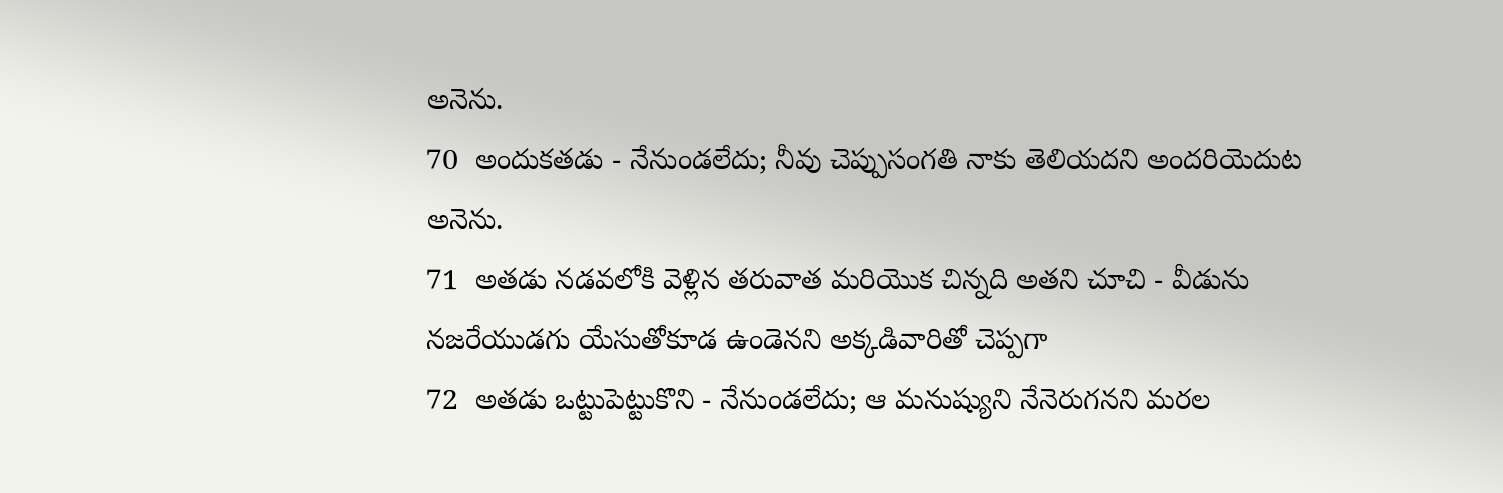అనెను.
70  అందుకతడు - నేనుండలేదు; నీవు చెప్పుసంగతి నాకు తెలియదని అందరియెదుట అనెను.
71  అతడు నడవలోకి వెళ్లిన తరువాత మరియొక చిన్నది అతని చూచి - వీడును నజరేయుడగు యేసుతోకూడ ఉండెనని అక్కడివారితో చెప్పగా
72  అతడు ఒట్టుపెట్టుకొని - నేనుండలేదు; ఆ మనుష్యుని నేనెరుగనని మరల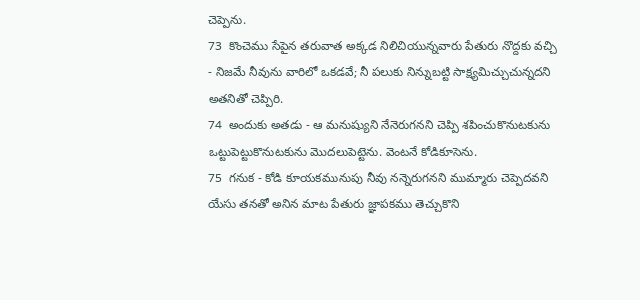చెప్పెను.
73  కొంచెము సేపైన తరువాత అక్కడ నిలిచియున్నవారు పేతురు నొద్దకు వచ్చి - నిజమే నీవును వారిలో ఒకడవే; నీ పలుకు నిన్నుబట్టి సాక్ష్యమిచ్చుచున్నదని అతనితో చెప్పిరి.
74  అందుకు అతడు - ఆ మనుష్యుని నేనెరుగనని చెప్పి శపించుకొనుటకును ఒట్టుపెట్టుకొనుటకును మొదలుపెట్టెను. వెంటనే కోడికూసెను.
75  గనుక - కోడి కూయకమునుపు నీవు నన్నెరుగనని ముమ్మారు చెప్పెదవని యేసు తనతో అనిన మాట పేతురు జ్ఞాపకము తెచ్చుకొని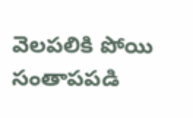వెలపలికి పోయి సంతాపపడి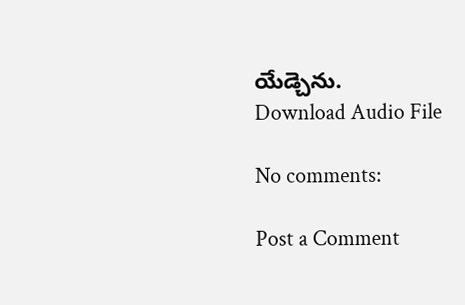యేడ్చెను.
Download Audio File

No comments:

Post a Comment